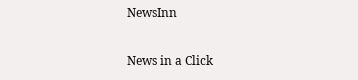NewsInn

News in a Click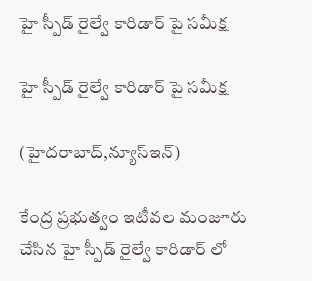హై స్పీడ్ రైల్వే కారిడార్ పై సమీక్ష

హై స్పీడ్ రైల్వే కారిడార్ పై సమీక్ష

(హైద‌రాబాద్,న్యూస్ఇన్‌)

కేంద్ర ప్ర‌భుత్వం ఇటీవ‌ల మంజూరు చేసిన హై స్పీడ్ రైల్వే కారిడార్ లో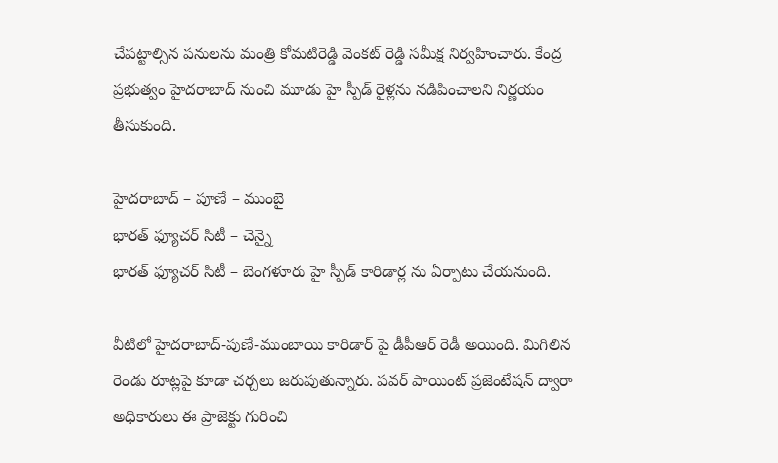చేపట్టాల్సిన ప‌నుల‌ను మంత్రి కోమ‌టిరెడ్డి వెంక‌ట్ రెడ్డి స‌మీక్ష నిర్వ‌హించారు. కేంద్ర ప్ర‌భుత్వం హైద‌రాబాద్ నుంచి మూడు హై స్పీడ్ రైళ్ల‌ను న‌డిపించాల‌ని నిర్ణ‌యం తీసుకుంది.

హైదరాబాద్ – పూణే – ముంబై
భారత్ ఫ్యూచర్ సిటీ – చెన్నై
భారత్ ఫ్యూచర్ సిటీ – బెంగళూరు హై స్పీడ్ కారిడార్ల ను ఏర్పాటు చేయ‌నుంది.

వీటిలో హైద‌రాబాద్-పుణే-ముంబాయి కారిడార్ పై డీపీఆర్ రెడీ అయింది. మిగిలిన రెండు రూట్ల‌పై కూడా చ‌ర్చ‌లు జ‌రుపుతున్నారు. ప‌వ‌ర్ పాయింట్ ప్ర‌జెంటేష‌న్ ద్వారా అధికారులు ఈ ప్రాజెక్టు గురించి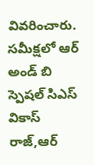వివ‌రించారు. సమీక్షలో ఆర్ అండ్ బి స్పెషల్ సిఎస్ వికాస్ రాజ్,ఆర్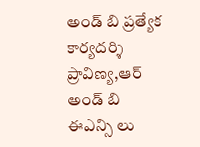అండ్ బి ప్రత్యేక కార్యదర్శి ప్రావిణ్య,ఆర్ అండ్ బి ఈఎన్సి లు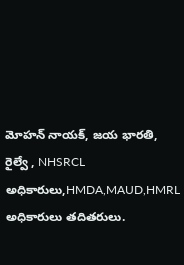మోహన్ నాయక్, జయ భారతి, రైల్వే , NHSRCL అధికారులు,HMDA,MAUD,HMRL అధికారులు తదితరులు.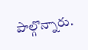పాల్గొన్నారు.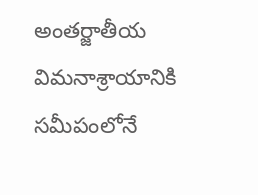అంత‌ర్జాతీయ విమ‌నాశ్రాయానికి స‌మీపంలోనే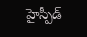హైస్పీడ్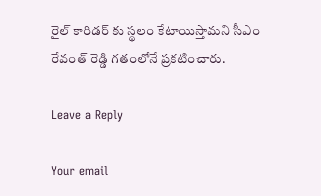రైల్ కారిడ‌ర్ కు స్థ‌లం కేటాయిస్తామ‌ని సీఎం రేవంత్ రెడ్డి గ‌తంలోనే ప్ర‌క‌టించారు.

Leave a Reply

Your email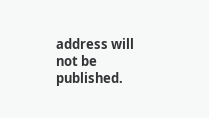address will not be published.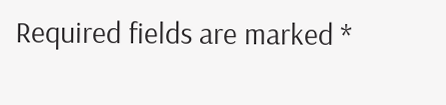Required fields are marked *